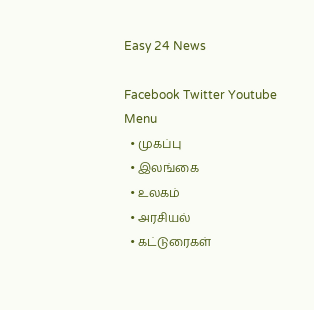Easy 24 News

Facebook Twitter Youtube
Menu
  • முகப்பு
  • இலங்கை
  • உலகம்
  • அரசியல்
  • கட்டுரைகள்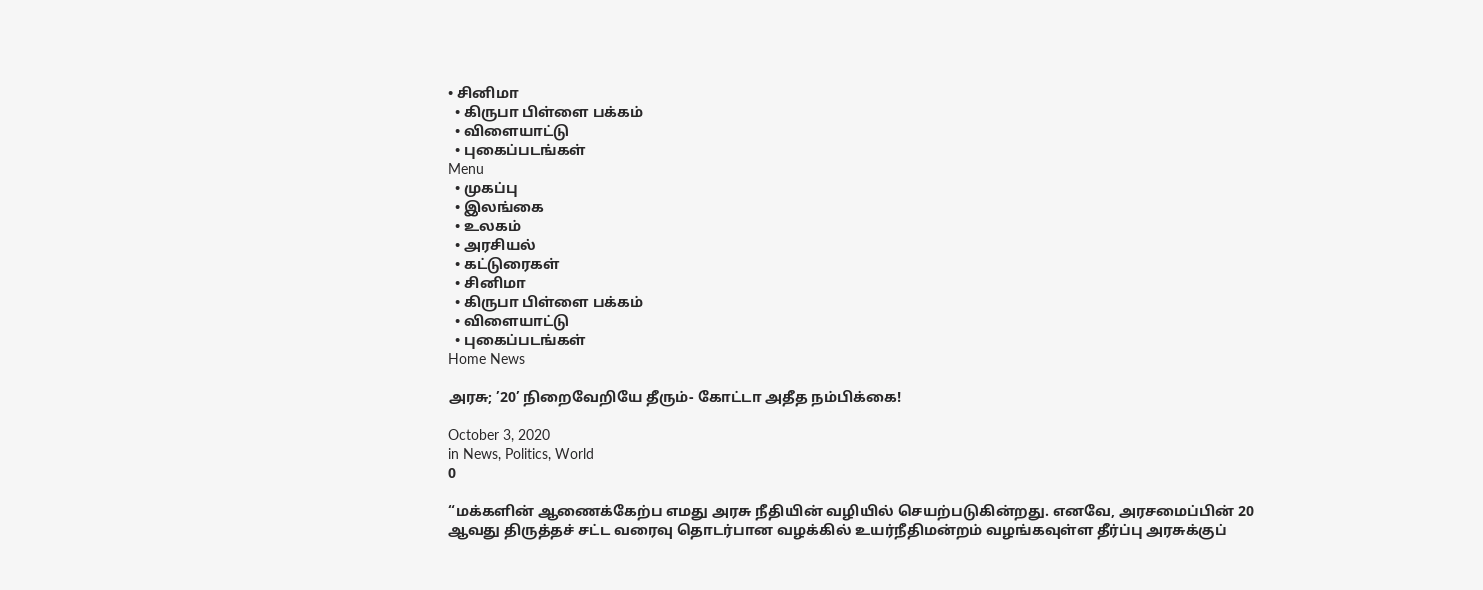• சினிமா
  • கிருபா பிள்ளை பக்கம்
  • விளையாட்டு
  • புகைப்படங்கள்
Menu
  • முகப்பு
  • இலங்கை
  • உலகம்
  • அரசியல்
  • கட்டுரைகள்
  • சினிமா
  • கிருபா பிள்ளை பக்கம்
  • விளையாட்டு
  • புகைப்படங்கள்
Home News

அரசு; ’20’ நிறைவேறியே தீரும்- கோட்டா அதீத நம்பிக்கை!

October 3, 2020
in News, Politics, World
0

“மக்களின் ஆணைக்கேற்ப எமது அரசு நீதியின் வழியில் செயற்படுகின்றது. எனவே, அரசமைப்பின் 20 ஆவது திருத்தச் சட்ட வரைவு தொடர்பான வழக்கில் உயர்நீதிமன்றம் வழங்கவுள்ள தீர்ப்பு அரசுக்குப்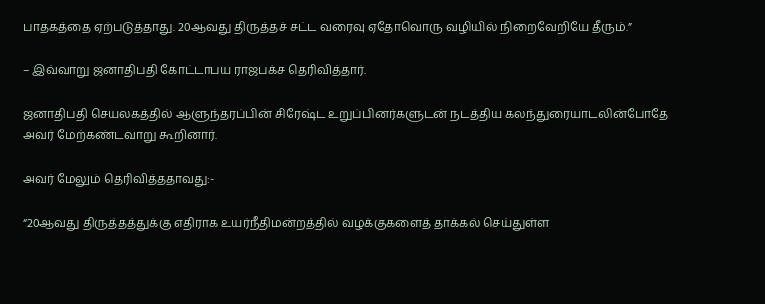பாதகத்தை ஏற்படுத்தாது. 20ஆவது திருத்தச் சட்ட வரைவு ஏதோவொரு வழியில் நிறைவேறியே தீரும்.”

– இவ்வாறு ஜனாதிபதி கோட்டாபய ராஜபக்ச தெரிவித்தார்.

ஜனாதிபதி செயலகத்தில் ஆளுந்தரப்பின் சிரேஷ்ட உறுப்பினர்களுடன் நடத்திய கலந்துரையாடலின்போதே அவர் மேற்கண்டவாறு கூறினார்.

அவர் மேலும் தெரிவித்ததாவது:-

“20ஆவது திருத்தத்துக்கு எதிராக உயர்நீதிமன்றத்தில் வழக்குகளைத் தாக்கல் செய்துள்ள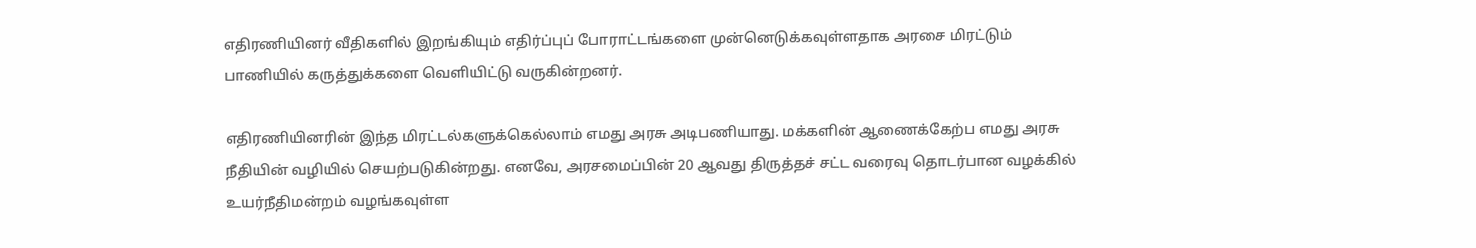எதிரணியினர் வீதிகளில் இறங்கியும் எதிர்ப்புப் போராட்டங்களை முன்னெடுக்கவுள்ளதாக அரசை மிரட்டும் பாணியில் கருத்துக்களை வெளியிட்டு வருகின்றனர்.

எதிரணியினரின் இந்த மிரட்டல்களுக்கெல்லாம் எமது அரசு அடிபணியாது. மக்களின் ஆணைக்கேற்ப எமது அரசு நீதியின் வழியில் செயற்படுகின்றது. எனவே, அரசமைப்பின் 20 ஆவது திருத்தச் சட்ட வரைவு தொடர்பான வழக்கில் உயர்நீதிமன்றம் வழங்கவுள்ள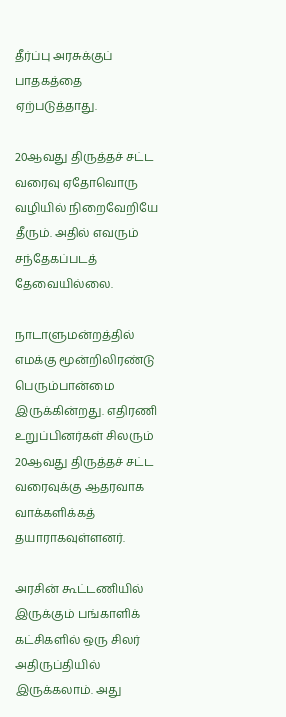தீர்ப்பு அரசுக்குப் பாதகத்தை ஏற்படுத்தாது.

20ஆவது திருத்தச் சட்ட வரைவு ஏதோவொரு வழியில் நிறைவேறியே தீரும். அதில் எவரும் சந்தேகப்படத் தேவையில்லை.

நாடாளுமன்றத்தில் எமக்கு மூன்றிலிரண்டு பெரும்பான்மை இருக்கின்றது. எதிரணி உறுப்பினர்கள் சிலரும் 20ஆவது திருத்தச் சட்ட வரைவுக்கு ஆதரவாக வாக்களிக்கத் தயாராகவுள்ளனர்.

அரசின் கூட்டணியில் இருக்கும் பங்காளிக் கட்சிகளில் ஒரு சிலர் அதிருப்தியில் இருக்கலாம். அது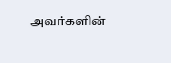அவர்களின்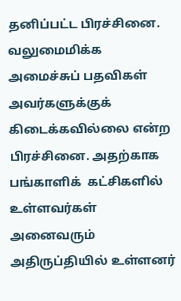தனிப்பட்ட பிரச்சினை. வலுமைமிக்க அமைச்சுப் பதவிகள் அவர்களுக்குக் கிடைக்கவில்லை என்ற பிரச்சினை. அதற்காக பங்காளிக்  கட்சிகளில் உள்ளவர்கள் அனைவரும் அதிருப்தியில் உள்ளனர்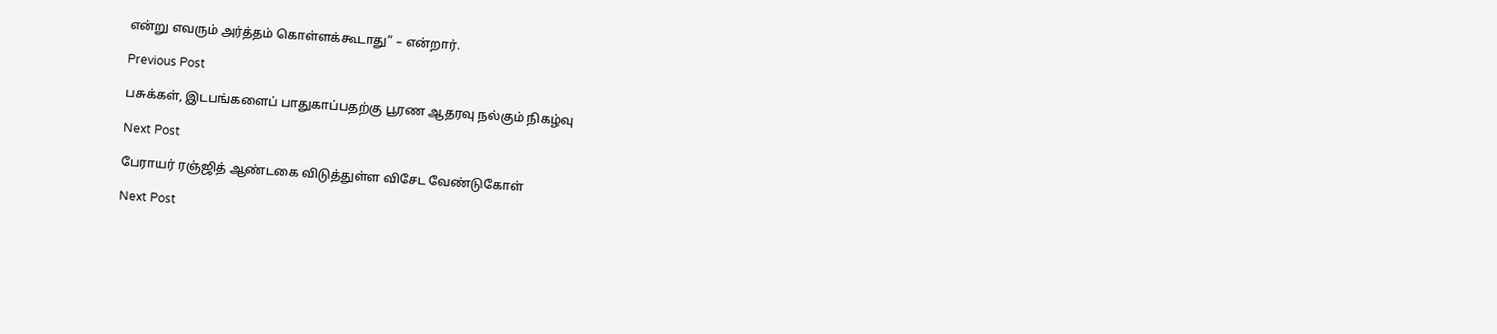என்று எவரும் அர்த்தம் கொள்ளக்கூடாது” – என்றார்.

Previous Post

பசுக்கள், இடபங்களைப் பாதுகாப்பதற்கு பூரண ஆதரவு நல்கும் நிகழ்வு

Next Post

பேராயர் ரஞ்ஜித் ஆண்டகை விடுத்துள்ள விசேட வேண்டுகோள்

Next Post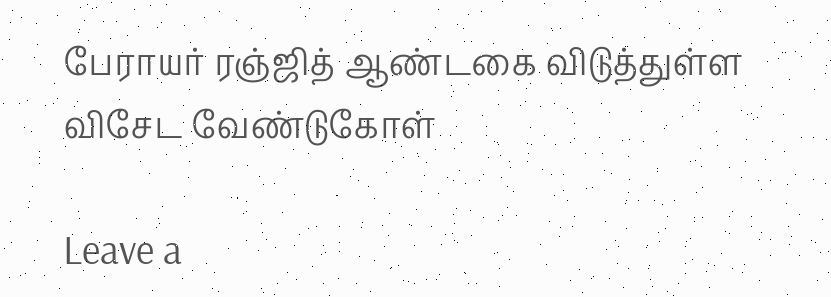பேராயர் ரஞ்ஜித் ஆண்டகை விடுத்துள்ள விசேட வேண்டுகோள்

Leave a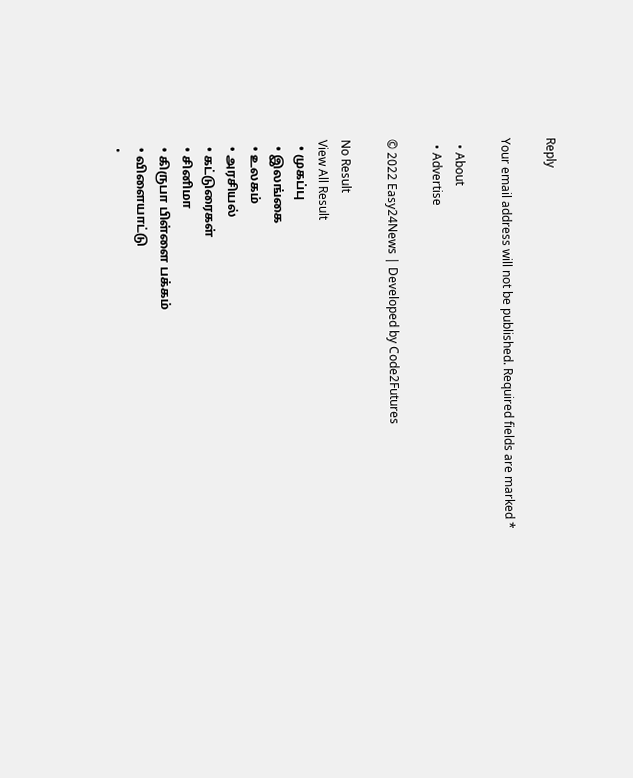Reply

Your email address will not be published. Required fields are marked *

  • About
  • Advertise

© 2022 Easy24News | Developed by Code2Futures

No Result
View All Result
  • முகப்பு
  • இலங்கை
  • உலகம்
  • அரசியல்
  • கட்டுரைகள்
  • சினிமா
  • கிருபா பிள்ளை பக்கம்
  • விளையாட்டு
  •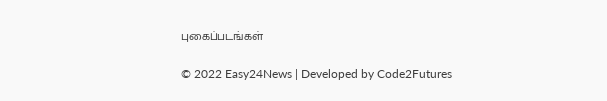புகைப்படங்கள்

© 2022 Easy24News | Developed by Code2Futures